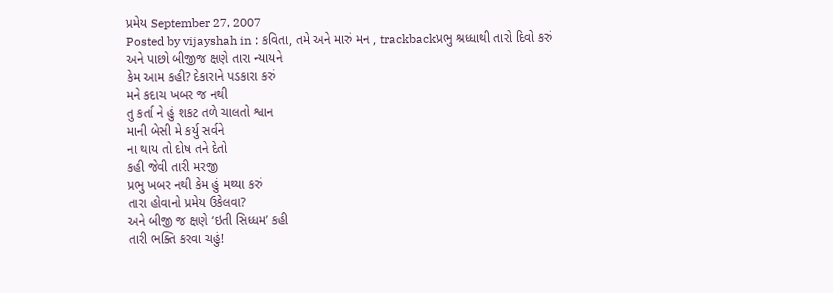પ્રમેય September 27, 2007
Posted by vijayshah in : કવિતા, તમે અને મારું મન , trackbackપ્રભુ શ્રધ્ધાથી તારો દિવો કરું
અને પાછો બીજીજ ક્ષણે તારા ન્યાયને
કેમ આમ કહી? દેકારાને પડકારા કરું
મને કદાચ ખબર જ નથી
તુ કર્તા ને હું શકટ તળે ચાલતો શ્વાન
માની બેસી મે કર્યુ સર્વને
ના થાય તો દોષ તને દેતો
કહી જેવી તારી મરજી
પ્રભુ ખબર નથી કેમ હું મથ્યા કરું
તારા હોવાનો પ્રમેય ઉકેલવા?
અને બીજી જ ક્ષણે ‘ઇતી સિધ્ધમ’ કહી
તારી ભક્તિ કરવા ચહું!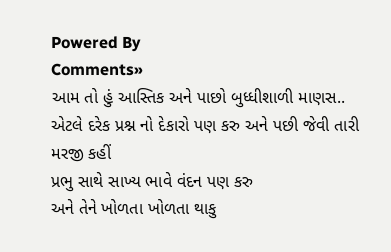Powered By
Comments»
આમ તો હું આસ્તિક અને પાછો બુધ્ધીશાળી માણસ..
એટલે દરેક પ્રશ્ન નો દેકારો પણ કરુ અને પછી જેવી તારી મરજી કહીં
પ્રભુ સાથે સાખ્ય ભાવે વંદન પણ કરુ
અને તેને ખોળતા ખોળતા થાકુ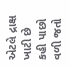એટલે દ્રાક્ષ ખાટી છે
કહી પાછો વળી જતો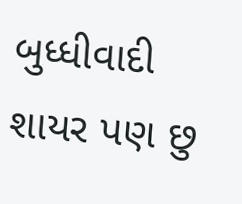બુધ્ધીવાદી શાયર પણ છુ